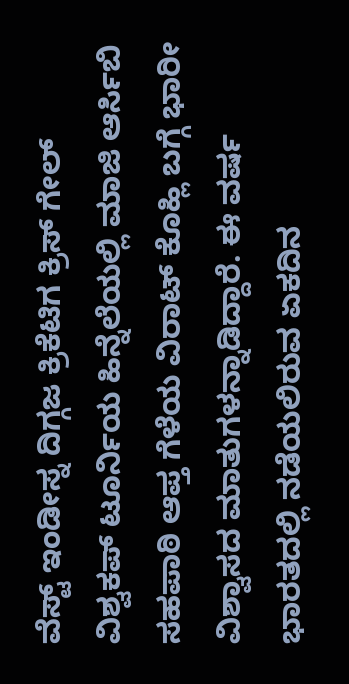ವೆಸ್ಟ್ ಇಂಡೀಸ್ನ ದಿಗ್ಗಜ ಕ್ರಿಕೆಟಿಗ ಕ್ರಿಸ್ ಗೇಲ್ ವಿಶ್ವಕಪ್ ಟೂರ್ನಿಯ ಹಿನ್ನೆಲೆಯಲ್ಲಿ ಮಾಜಿ ಆರ್ಸಿಬಿ ಸಹಪಾಠಿ ಆಪ್ತ ಗೆಳೆಯ ವಿರಾಟ್ ಕೊಹ್ಲಿ ಬಗ್ಗೆ ಭಾರೀ ವಿಶ್ವಾಸದ ಮಾತುಗಳನ್ನಾಡಿದ್ದಾರೆ. ಈ ವರ್ಷ ಭಾರತದಲ್ಲಿ ನಡೆಯಲಿರುವ ಏಕದಿನ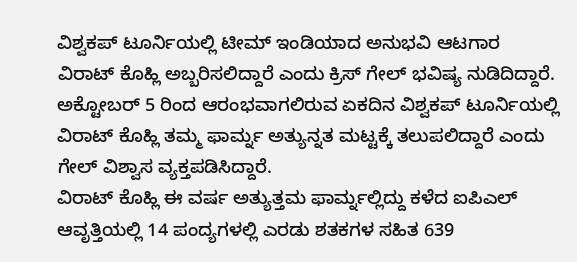ವಿಶ್ವಕಪ್ ಟೂರ್ನಿಯಲ್ಲಿ ಟೀಮ್ ಇಂಡಿಯಾದ ಅನುಭವಿ ಆಟಗಾರ ವಿರಾಟ್ ಕೊಹ್ಲಿ ಅಬ್ಬರಿಸಲಿದ್ದಾರೆ ಎಂದು ಕ್ರಿಸ್ ಗೇಲ್ ಭವಿಷ್ಯ ನುಡಿದಿದ್ದಾರೆ. ಅಕ್ಟೋಬರ್ 5 ರಿಂದ ಆರಂಭವಾಗಲಿರುವ ಏಕದಿನ ವಿಶ್ವಕಪ್ ಟೂರ್ನಿಯಲ್ಲಿ ವಿರಾಟ್ ಕೊಹ್ಲಿ ತಮ್ಮ ಫಾರ್ಮ್ನ ಅತ್ಯುನ್ನತ ಮಟ್ಟಕ್ಕೆ ತಲುಪಲಿದ್ದಾರೆ ಎಂದು ಗೇಲ್ ವಿಶ್ವಾಸ ವ್ಯಕ್ತಪಡಿಸಿದ್ದಾರೆ.
ವಿರಾಟ್ ಕೊಹ್ಲಿ ಈ ವರ್ಷ ಅತ್ಯುತ್ತಮ ಫಾರ್ಮ್ನಲ್ಲಿದ್ದು ಕಳೆದ ಐಪಿಎಲ್ ಆವೃತ್ತಿಯಲ್ಲಿ 14 ಪಂದ್ಯಗಳಲ್ಲಿ ಎರಡು ಶತಕಗಳ ಸಹಿತ 639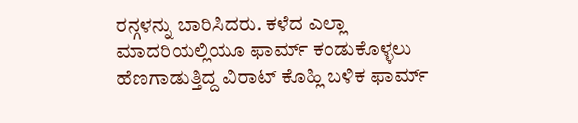ರನ್ಗಳನ್ನು ಬಾರಿಸಿದರು. ಕಳೆದ ಎಲ್ಲಾ ಮಾದರಿಯಲ್ಲಿಯೂ ಫಾರ್ಮ್ ಕಂಡುಕೊಳ್ಳಲು ಹೆಣಗಾಡುತ್ತಿದ್ದ ವಿರಾಟ್ ಕೊಹ್ಲಿ ಬಳಿಕ ಫಾರ್ಮ್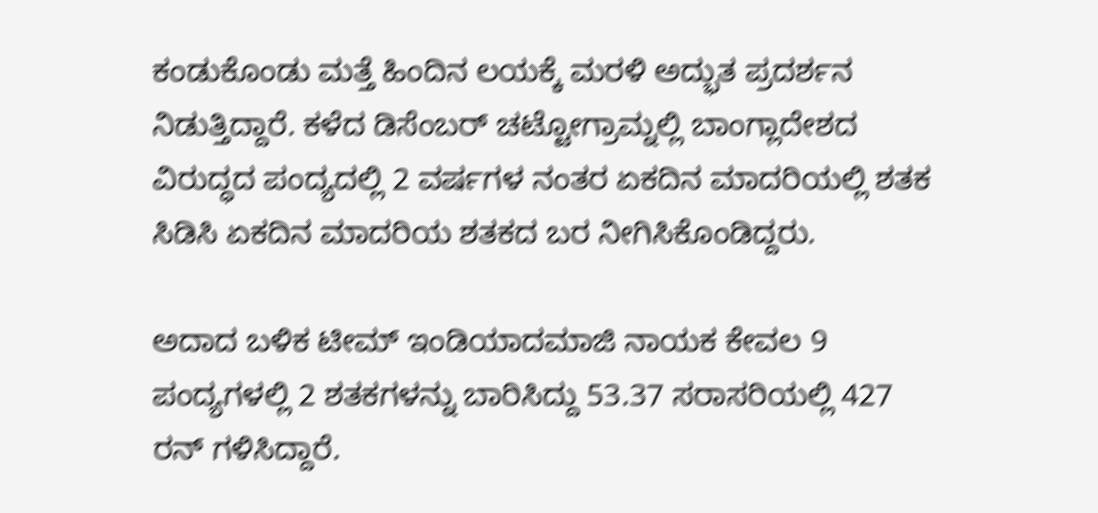ಕಂಡುಕೊಂಡು ಮತ್ತೆ ಹಿಂದಿನ ಲಯಕ್ಕೆ ಮರಳಿ ಅದ್ಭುತ ಪ್ರದರ್ಶನ ನಿಡುತ್ತಿದ್ದಾರೆ. ಕಳೆದ ಡಿಸೆಂಬರ್ ಚಟ್ಟೋಗ್ರಾಮ್ನಲ್ಲಿ ಬಾಂಗ್ಲಾದೇಶದ ವಿರುದ್ಧದ ಪಂದ್ಯದಲ್ಲಿ 2 ವರ್ಷಗಳ ನಂತರ ಏಕದಿನ ಮಾದರಿಯಲ್ಲಿ ಶತಕ ಸಿಡಿಸಿ ಏಕದಿನ ಮಾದರಿಯ ಶತಕದ ಬರ ನೀಗಿಸಿಕೊಂಡಿದ್ದರು.

ಅದಾದ ಬಳಿಕ ಟೀಮ್ ಇಂಡಿಯಾದಮಾಜಿ ನಾಯಕ ಕೇವಲ 9 ಪಂದ್ಯಗಳಲ್ಲಿ 2 ಶತಕಗಳನ್ನು ಬಾರಿಸಿದ್ದು 53.37 ಸರಾಸರಿಯಲ್ಲಿ 427 ರನ್ ಗಳಿಸಿದ್ದಾರೆ.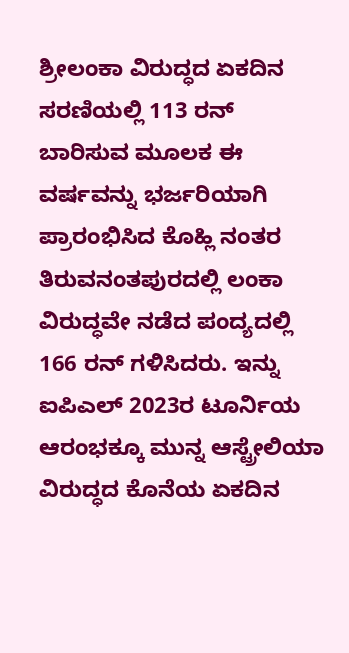ಶ್ರೀಲಂಕಾ ವಿರುದ್ಧದ ಏಕದಿನ ಸರಣಿಯಲ್ಲಿ 113 ರನ್ ಬಾರಿಸುವ ಮೂಲಕ ಈ ವರ್ಷವನ್ನು ಭರ್ಜರಿಯಾಗಿ ಪ್ರಾರಂಭಿಸಿದ ಕೊಹ್ಲಿ ನಂತರ ತಿರುವನಂತಪುರದಲ್ಲಿ ಲಂಕಾ ವಿರುದ್ಧವೇ ನಡೆದ ಪಂದ್ಯದಲ್ಲಿ 166 ರನ್ ಗಳಿಸಿದರು. ಇನ್ನು ಐಪಿಎಲ್ 2023ರ ಟೂರ್ನಿಯ ಆರಂಭಕ್ಕೂ ಮುನ್ನ ಆಸ್ಟ್ರೇಲಿಯಾ ವಿರುದ್ಧದ ಕೊನೆಯ ಏಕದಿನ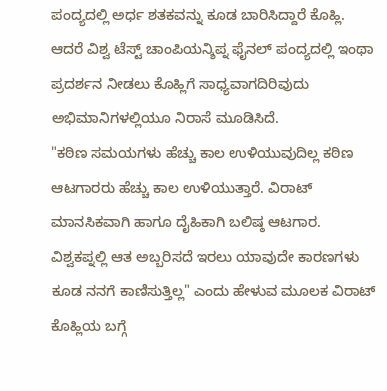ಪಂದ್ಯದಲ್ಲಿ ಅರ್ಧ ಶತಕವನ್ನು ಕೂಡ ಬಾರಿಸಿದ್ದಾರೆ ಕೊಹ್ಲಿ. ಆದರೆ ವಿಶ್ವ ಟೆಸ್ಟ್ ಚಾಂಪಿಯನ್ಶಿಪ್ನ ಫೈನಲ್ ಪಂದ್ಯದಲ್ಲಿ ಇಂಥಾ ಪ್ರದರ್ಶನ ನೀಡಲು ಕೊಹ್ಲಿಗೆ ಸಾಧ್ಯವಾಗದಿರಿವುದು ಅಭಿಮಾನಿಗಳಲ್ಲಿಯೂ ನಿರಾಸೆ ಮೂಡಿಸಿದೆ.
"ಕಠಿಣ ಸಮಯಗಳು ಹೆಚ್ಚು ಕಾಲ ಉಳಿಯುವುದಿಲ್ಲ ಕಠಿಣ ಆಟಗಾರರು ಹೆಚ್ಚು ಕಾಲ ಉಳಿಯುತ್ತಾರೆ. ವಿರಾಟ್ ಮಾನಸಿಕವಾಗಿ ಹಾಗೂ ದೈಹಿಕಾಗಿ ಬಲಿಷ್ಠ ಆಟಗಾರ. ವಿಶ್ವಕಪ್ನಲ್ಲಿ ಆತ ಅಬ್ಬರಿಸದೆ ಇರಲು ಯಾವುದೇ ಕಾರಣಗಳು ಕೂಡ ನನಗೆ ಕಾಣಿಸುತ್ತಿಲ್ಲ" ಎಂದು ಹೇಳುವ ಮೂಲಕ ವಿರಾಟ್ ಕೊಹ್ಲಿಯ ಬಗ್ಗೆ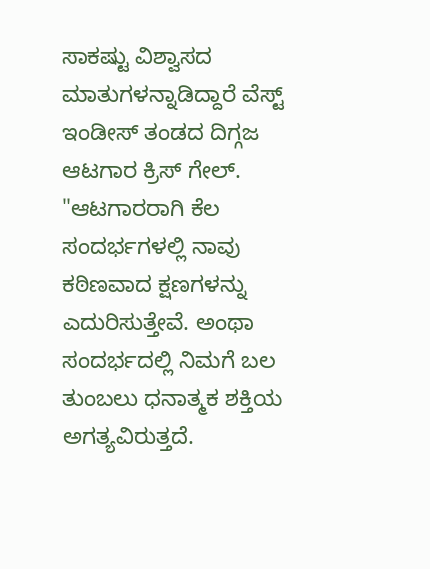ಸಾಕಷ್ಟು ವಿಶ್ವಾಸದ ಮಾತುಗಳನ್ನಾಡಿದ್ದಾರೆ ವೆಸ್ಟ್ ಇಂಡೀಸ್ ತಂಡದ ದಿಗ್ಗಜ ಆಟಗಾರ ಕ್ರಿಸ್ ಗೇಲ್.
"ಆಟಗಾರರಾಗಿ ಕೆಲ ಸಂದರ್ಭಗಳಲ್ಲಿ ನಾವು ಕಠಿಣವಾದ ಕ್ಷಣಗಳನ್ನು ಎದುರಿಸುತ್ತೇವೆ. ಅಂಥಾ ಸಂದರ್ಭದಲ್ಲಿ ನಿಮಗೆ ಬಲ ತುಂಬಲು ಧನಾತ್ಮಕ ಶಕ್ತಿಯ ಅಗತ್ಯವಿರುತ್ತದೆ.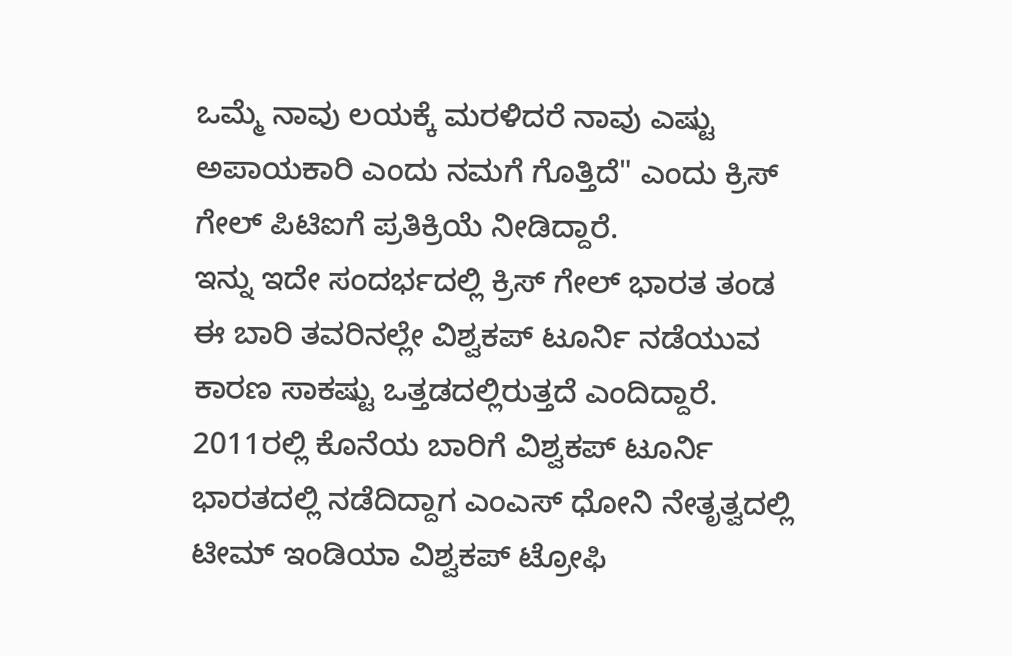ಒಮ್ಮೆ ನಾವು ಲಯಕ್ಕೆ ಮರಳಿದರೆ ನಾವು ಎಷ್ಟು ಅಪಾಯಕಾರಿ ಎಂದು ನಮಗೆ ಗೊತ್ತಿದೆ" ಎಂದು ಕ್ರಿಸ್ ಗೇಲ್ ಪಿಟಿಐಗೆ ಪ್ರತಿಕ್ರಿಯೆ ನೀಡಿದ್ದಾರೆ.
ಇನ್ನು ಇದೇ ಸಂದರ್ಭದಲ್ಲಿ ಕ್ರಿಸ್ ಗೇಲ್ ಭಾರತ ತಂಡ ಈ ಬಾರಿ ತವರಿನಲ್ಲೇ ವಿಶ್ವಕಪ್ ಟೂರ್ನಿ ನಡೆಯುವ ಕಾರಣ ಸಾಕಷ್ಟು ಒತ್ತಡದಲ್ಲಿರುತ್ತದೆ ಎಂದಿದ್ದಾರೆ. 2011ರಲ್ಲಿ ಕೊನೆಯ ಬಾರಿಗೆ ವಿಶ್ವಕಪ್ ಟೂರ್ನಿ ಭಾರತದಲ್ಲಿ ನಡೆದಿದ್ದಾಗ ಎಂಎಸ್ ಧೋನಿ ನೇತೃತ್ವದಲ್ಲಿ ಟೀಮ್ ಇಂಡಿಯಾ ವಿಶ್ವಕಪ್ ಟ್ರೋಫಿ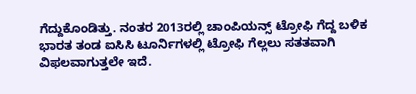ಗೆದ್ದುಕೊಂಡಿತ್ತು. ನಂತರ 2013ರಲ್ಲಿ ಚಾಂಪಿಯನ್ಸ್ ಟ್ರೋಫಿ ಗೆದ್ದ ಬಳಿಕ ಭಾರತ ತಂಡ ಐಸಿಸಿ ಟೂರ್ನಿಗಳಲ್ಲಿ ಟ್ರೋಫಿ ಗೆಲ್ಲಲು ಸತತವಾಗಿ ವಿಫಲವಾಗುತ್ತಲೇ ಇದೆ.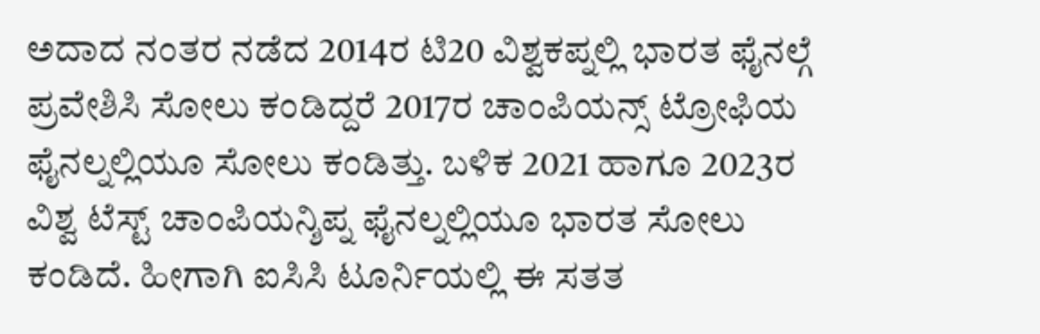ಅದಾದ ನಂತರ ನಡೆದ 2014ರ ಟಿ20 ವಿಶ್ವಕಪ್ನಲ್ಲಿ ಭಾರತ ಫೈನಲ್ಗೆ ಪ್ರವೇಶಿಸಿ ಸೋಲು ಕಂಡಿದ್ದರೆ 2017ರ ಚಾಂಪಿಯನ್ಸ್ ಟ್ರೋಫಿಯ ಫೈನಲ್ನಲ್ಲಿಯೂ ಸೋಲು ಕಂಡಿತ್ತು. ಬಳಿಕ 2021 ಹಾಗೂ 2023ರ ವಿಶ್ವ ಟೆಸ್ಟ್ ಚಾಂಪಿಯನ್ಶಿಪ್ನ ಫೈನಲ್ನಲ್ಲಿಯೂ ಭಾರತ ಸೋಲು ಕಂಡಿದೆ. ಹೀಗಾಗಿ ಐಸಿಸಿ ಟೂರ್ನಿಯಲ್ಲಿ ಈ ಸತತ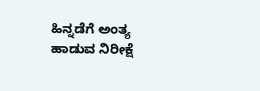ಹಿನ್ನಡೆಗೆ ಅಂತ್ಯ ಹಾಡುವ ನಿರೀಕ್ಷೆ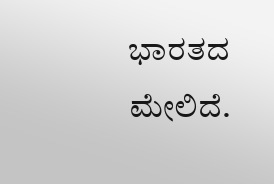ಭಾರತದ ಮೇಲಿದೆ.